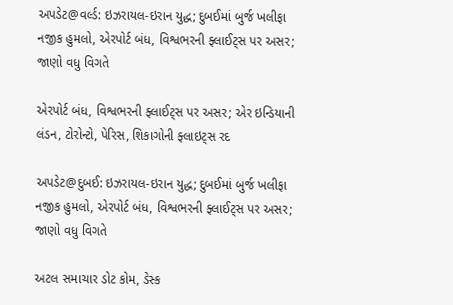અપડેટ@વર્લ્ડ: ઇઝરાયલ-ઇરાન યુદ્ધ; દુબઈમાં બુર્જ ખલીફા નજીક હુમલો, એરપોર્ટ બંધ, વિશ્વભરની ફ્લાઈટ્સ પર અસર; જાણો વધુ વિગતે

એરપોર્ટ બંધ, વિશ્વભરની ફ્લાઈટ્સ પર અસર; એર ઇન્ડિયાની લંડન, ટોરોન્ટો, પેરિસ, શિકાગોની ફ્લાઇટ્સ રદ

અપડેટ@દુબઈ: ઇઝરાયલ-ઇરાન યુદ્ધ; દુબઈમાં બુર્જ ખલીફા નજીક હુમલો, એરપોર્ટ બંધ, વિશ્વભરની ફ્લાઈટ્સ પર અસર; જાણો વધુ વિગતે

અટલ સમાચાર ડોટ કોમ, ડેસ્ક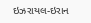ઇઝરાયલ-ઇરાન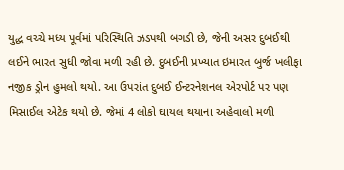યુદ્ધ વચ્ચે મધ્ય પૂર્વમાં પરિસ્થિતિ ઝડપથી બગડી છે, જેની અસર દુબઈથી લઈને ભારત સુધી જોવા મળી રહી છે. દુબઈની પ્રખ્યાત ઇમારત બુર્જ ખલીફા નજીક ડ્રોન હુમલો થયો. આ ઉપરાંત દુબઈ ઈન્ટરનેશનલ એરપોર્ટ પર પણ મિસાઈલ એટેક થયો છે. જેમાં 4 લોકો ઘાયલ થયાના અહેવાલો મળી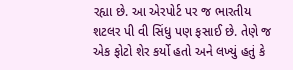રહ્યા છે. આ એરપોર્ટ પર જ ભારતીય શટલર પી વી સિંધુ પણ ફસાઈ છે. તેણે જ એક ફોટો શેર કર્યો હતો અને લખ્યું હતું કે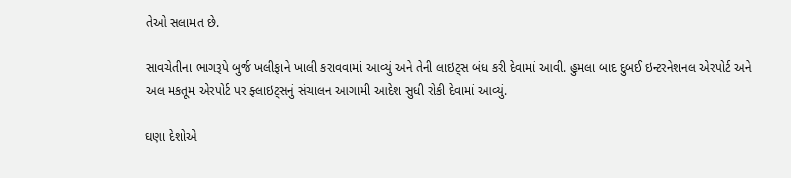તેઓ સલામત છે.

સાવચેતીના ભાગરૂપે બુર્જ ખલીફાને ખાલી કરાવવામાં આવ્યું અને તેની લાઇટ્સ બંધ કરી દેવામાં આવી. હુમલા બાદ દુબઈ ઇન્ટરનેશનલ એરપોર્ટ અને અલ મકતૂમ એરપોર્ટ પર ફ્લાઇટ્સનું સંચાલન આગામી આદેશ સુધી રોકી દેવામાં આવ્યું.

ઘણા દેશોએ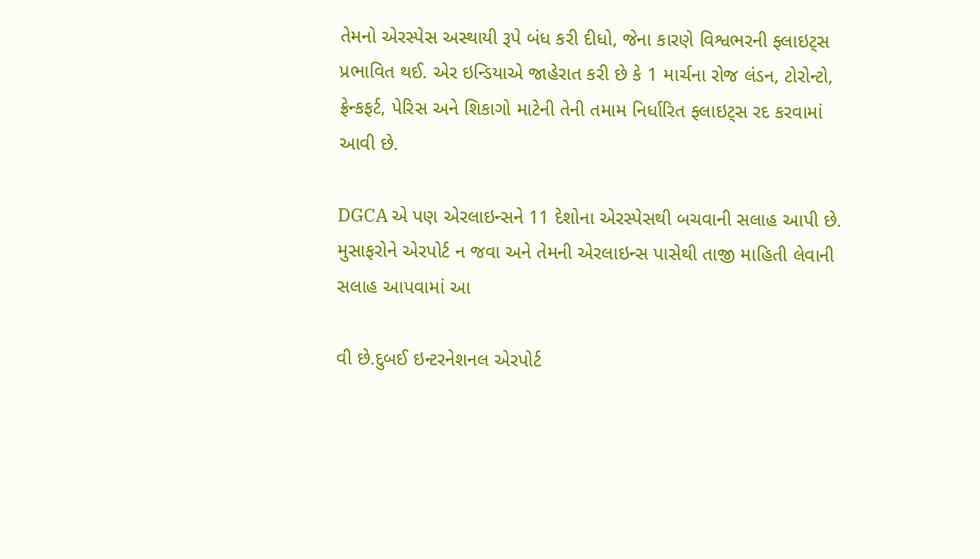તેમનો એરસ્પેસ અસ્થાયી રૂપે બંધ કરી દીધો, જેના કારણે વિશ્વભરની ફ્લાઇટ્સ પ્રભાવિત થઈ. એર ઇન્ડિયાએ જાહેરાત કરી છે કે 1 માર્ચના રોજ લંડન, ટોરોન્ટો, ફ્રેન્કફર્ટ, પેરિસ અને શિકાગો માટેની તેની તમામ નિર્ધારિત ફ્લાઇટ્સ રદ કરવામાં આવી છે.

DGCA એ પણ એરલાઇન્સને 11 દેશોના એરસ્પેસથી બચવાની સલાહ આપી છે. મુસાફરોને એરપોર્ટ ન જવા અને તેમની એરલાઇન્સ પાસેથી તાજી માહિતી લેવાની સલાહ આપવામાં આ

વી છે.દુબઈ ઇન્ટરનેશનલ એરપોર્ટ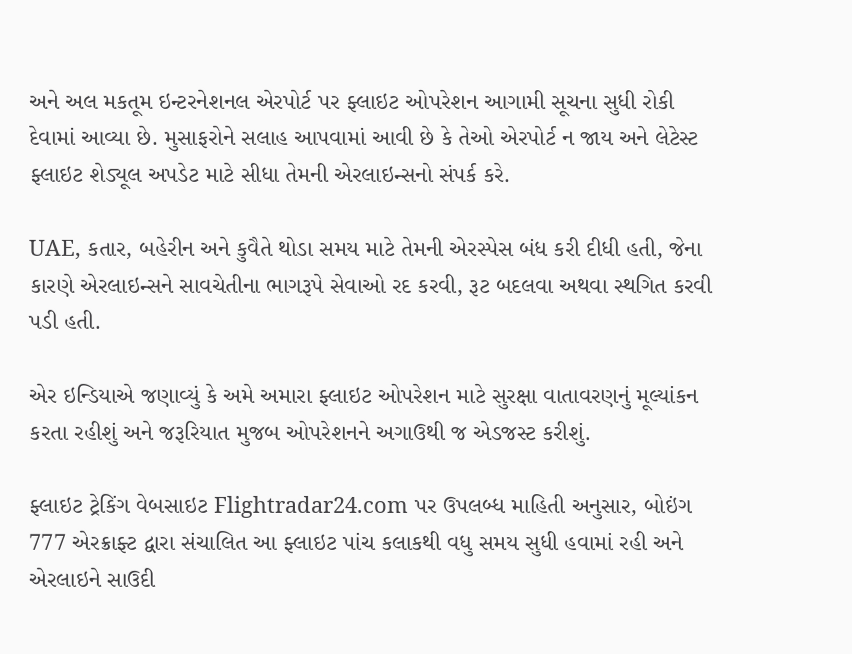અને અલ મકતૂમ ઇન્ટરનેશનલ એરપોર્ટ પર ફ્લાઇટ ઓપરેશન આગામી સૂચના સુધી રોકી દેવામાં આવ્યા છે. મુસાફરોને સલાહ આપવામાં આવી છે કે તેઓ એરપોર્ટ ન જાય અને લેટેસ્ટ ફ્લાઇટ શેડ્યૂલ અપડેટ માટે સીધા તેમની એરલાઇન્સનો સંપર્ક કરે.

UAE, કતાર, બહેરીન અને કુવૈતે થોડા સમય માટે તેમની એરસ્પેસ બંધ કરી દીધી હતી, જેના કારણે એરલાઇન્સને સાવચેતીના ભાગરૂપે સેવાઓ રદ કરવી, રૂટ બદલવા અથવા સ્થગિત કરવી પડી હતી.

એર ઇન્ડિયાએ જણાવ્યું કે અમે અમારા ફ્લાઇટ ઓપરેશન માટે સુરક્ષા વાતાવરણનું મૂલ્યાંકન કરતા રહીશું અને જરૂરિયાત મુજબ ઓપરેશનને અગાઉથી જ એડજસ્ટ કરીશું.

ફ્લાઇટ ટ્રેકિંગ વેબસાઇટ Flightradar24.com પર ઉપલબ્ધ માહિતી અનુસાર, બોઇંગ 777 એરક્રાફ્ટ દ્વારા સંચાલિત આ ફ્લાઇટ પાંચ કલાકથી વધુ સમય સુધી હવામાં રહી અને એરલાઇને સાઉદી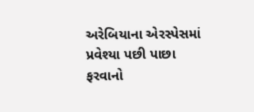અરેબિયાના એરસ્પેસમાં પ્રવેશ્યા પછી પાછા ફરવાનો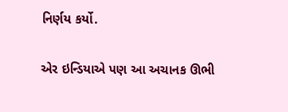નિર્ણય કર્યો.

એર ઇન્ડિયાએ પણ આ અચાનક ઊભી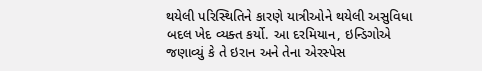થયેલી પરિસ્થિતિને કારણે યાત્રીઓને થયેલી અસુવિધા બદલ ખેદ વ્યક્ત કર્યો. આ દરમિયાન, ઇન્ડિગોએ જણાવ્યું કે તે ઇરાન અને તેના એરસ્પેસ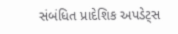સંબંધિત પ્રાદેશિક અપડેટ્સ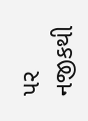પર નજીકથી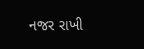નજર રાખી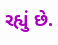રહ્યું છે.